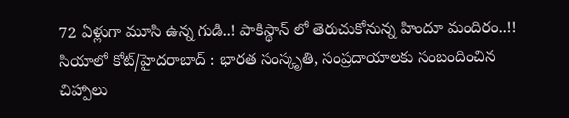72 ఏళ్లుగా మూసి ఉన్న గుడి..! పాకిస్థాన్ లో తెరుచుకోనున్న హిందూ మందిరం..!!
సియాలో కోట్/హైదరాబాద్ : భారత సంస్కృతి, సంప్రదాయాలకు సంబందించిన చిహ్పాలు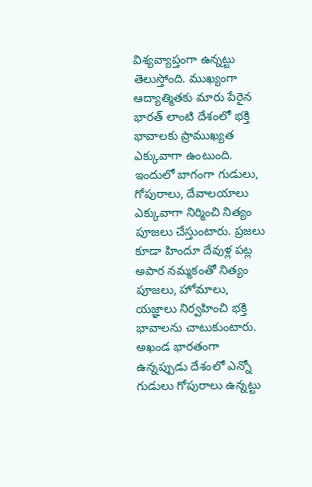విశ్యవ్యాప్తంగా ఉన్నట్టు తెలుస్తోంది. ముఖ్యంగా ఆద్యాత్మితకు మారు పేరైన భారత్ లాంటి దేశంలో భక్తి భావాలకు ప్రాముఖ్యత ఎక్కువాగా ఉంటుంది. ఇందులో బాగంగా గుడులు, గోపురాలు, దేవాలయాలు ఎక్కువాగా నిర్మించి నిత్యం పూజలు చేస్తుంటారు. ప్రజలు కూడా హిందూ దేవుళ్ల పట్ల అపార నమ్మకంతో నిత్యం పూజలు, హోమాలు, యజ్ఞాలు నిర్వహించి భక్తి భావాలను చాటుకుంటారు.
అఖండ భారతంగా ఉన్నప్పుడు దేశంలో ఎన్నో గుడులు గోపురాలు ఉన్నట్టు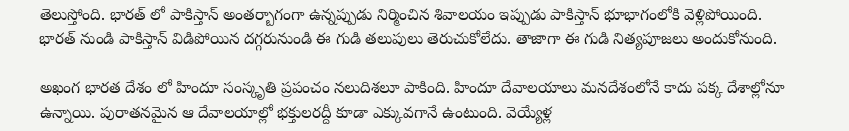తెలుస్తోంది. భారత్ లో పాకిస్తాన్ అంతర్బాగంగా ఉన్నప్పుడు నిర్మించిన శివాలయం ఇప్పుడు పాకిస్తాన్ భూభాగంలోకి వెళ్లిపోయింది. భారత్ నుండి పాకిస్తాన్ విడిపోయిన దగ్గరునుండి ఈ గుడి తలుపులు తెరుచుకోలేదు. తాజాగా ఈ గుడి నిత్యపూజలు అందుకోనుంది.

అఖంగ భారత దేశం లో హిందూ సంస్కృతి ప్రపంచం నలుదిశలూ పాకింది. హిందూ దేవాలయాలు మనదేశంలోనే కాదు పక్క దేశాల్లోనూ ఉన్నాయి. పురాతనమైన ఆ దేవాలయాల్లో భక్తులరద్దీ కూడా ఎక్కువగానే ఉంటుంది. వెయ్యేళ్ల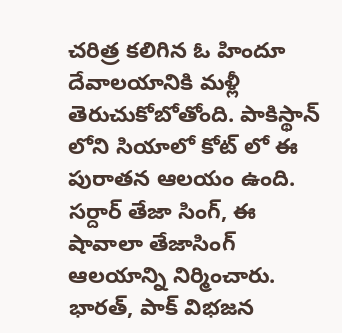చరిత్ర కలిగిన ఓ హిందూ దేవాలయానికి మళ్లీ తెరుచుకోబోతోంది. పాకిస్థాన్ లోని సియాలో కోట్ లో ఈ పురాతన ఆలయం ఉంది. సర్దార్ తేజా సింగ్, ఈ షావాలా తేజాసింగ్ ఆలయాన్ని నిర్మించారు.
భారత్, పాక్ విభజన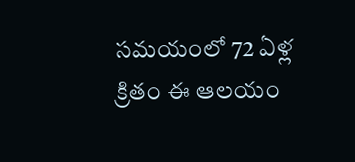సమయంలో 72 ఏళ్ల క్రితం ఈ ఆలయం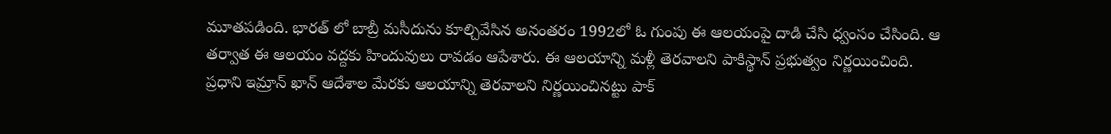మూతపడింది. భారత్ లో బాబ్రీ మసీదును కూల్చివేసిన అనంతరం 1992లో ఓ గుంపు ఈ ఆలయంపై దాడి చేసి ధ్వంసం చేసింది. ఆ తర్వాత ఈ ఆలయం వద్దకు హిందువులు రావడం ఆపేశారు. ఈ ఆలయాన్ని మళ్లీ తెరవాలని పాకిస్థాన్ ప్రభుత్వం నిర్ణయించింది. ప్రధాని ఇమ్రాన్ ఖాన్ ఆదేశాల మేరకు ఆలయాన్ని తెరవాలని నిర్ణయించినట్టు పాక్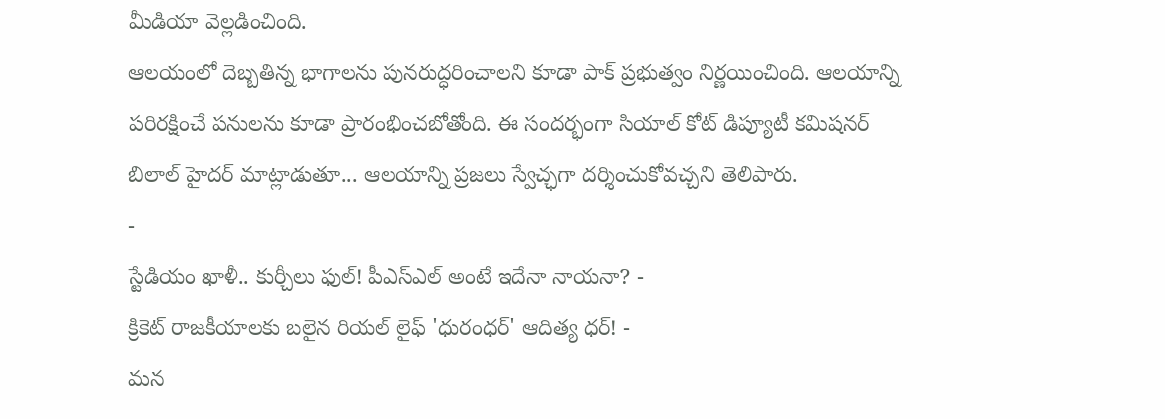మీడియా వెల్లడించింది.
ఆలయంలో దెబ్బతిన్న భాగాలను పునరుద్ధరించాలని కూడా పాక్ ప్రభుత్వం నిర్ణయించింది. ఆలయాన్ని పరిరక్షించే పనులను కూడా ప్రారంభించబోతోంది. ఈ సందర్భంగా సియాల్ కోట్ డిప్యూటీ కమిషనర్ బిలాల్ హైదర్ మాట్లాడుతూ... ఆలయాన్ని ప్రజలు స్వేచ్ఛగా దర్శించుకోవచ్చని తెలిపారు.
-
స్టేడియం ఖాళీ.. కుర్చీలు ఫుల్! పీఎస్ఎల్ అంటే ఇదేనా నాయనా? -
క్రికెట్ రాజకీయాలకు బలైన రియల్ లైఫ్ 'ధురంధర్' ఆదిత్య ధర్! -
మన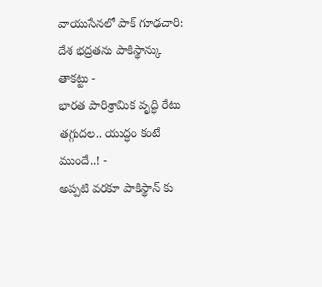వాయుసేనలో పాక్ గూఢచారి: దేశ భద్రతను పాకిస్థాన్కు తాకట్టు -
భారత పారిశ్రామిక వృద్ధి రేటు తగ్గుదల.. యుద్ధం కంటే ముందే..! -
అప్పటి వరకూ పాకిస్థాన్ కు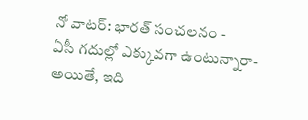నో వాటర్: భారత్ సంచలనం -
ఏసీ గదుల్లో ఎక్కువగా ఉంటున్నారా- అయితే, ఇది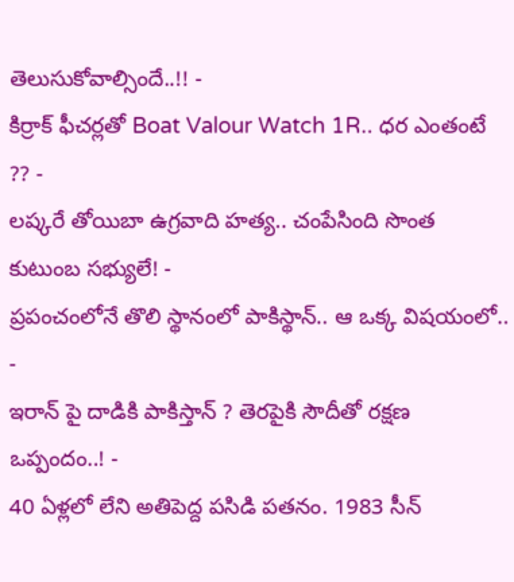తెలుసుకోవాల్సిందే..!! -
కిర్రాక్ ఫీచర్లతో Boat Valour Watch 1R.. ధర ఎంతంటే ?? -
లష్కరే తోయిబా ఉగ్రవాది హత్య.. చంపేసింది సొంత కుటుంబ సభ్యులే! -
ప్రపంచంలోనే తొలి స్థానంలో పాకిస్థాన్.. ఆ ఒక్క విషయంలో.. -
ఇరాన్ పై దాడికి పాకిస్తాన్ ? తెరపైకి సౌదీతో రక్షణ ఒప్పందం..! -
40 ఏళ్లలో లేని అతిపెద్ద పసిడి పతనం. 1983 సీన్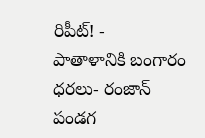రిపీట్! -
పాతాళానికి బంగారం ధరలు- రంజాన్ పండగ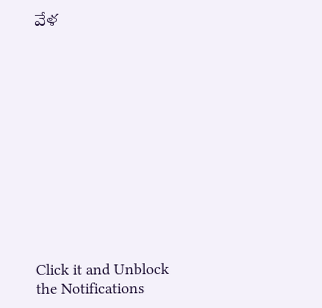వేళ












Click it and Unblock the Notifications